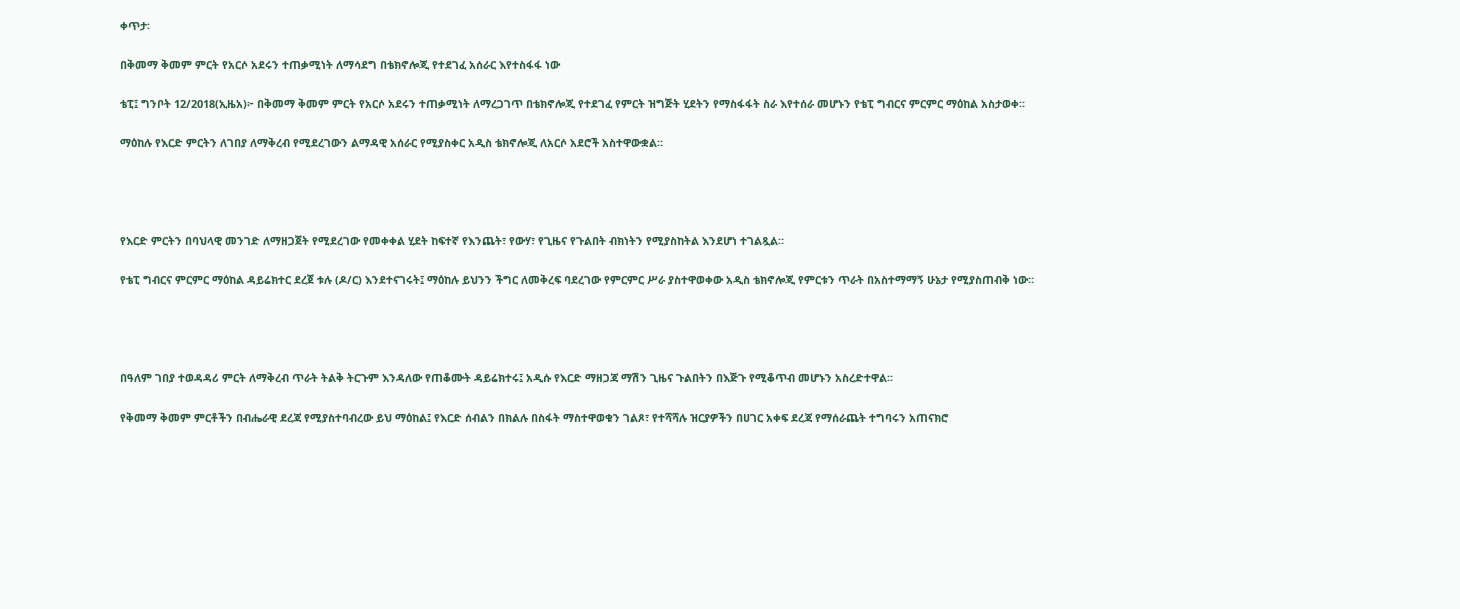ቀጥታ፡

በቅመማ ቅመም ምርት የአርሶ አደሩን ተጠቃሚነት ለማሳደግ በቴክኖሎጂ የተደገፈ አሰራር እየተስፋፋ ነው

ቴፒ፤ ግንቦት 12/2018(ኢዜአ)፦ በቅመማ ቅመም ምርት የአርሶ አደሩን ተጠቃሚነት ለማረጋገጥ በቴክኖሎጂ የተደገፈ የምርት ዝግጅት ሂደትን የማስፋፋት ስራ እየተሰራ መሆኑን የቴፒ ግብርና ምርምር ማዕከል አስታወቀ።

ማዕከሉ የእርድ ምርትን ለገበያ ለማቅረብ የሚደረገውን ልማዳዊ አሰራር የሚያስቀር አዲስ ቴክኖሎጂ ለአርሶ አደሮች አስተዋውቋል።




የእርድ ምርትን በባህላዊ መንገድ ለማዘጋጀት የሚደረገው የመቀቀል ሂደት ከፍተኛ የእንጨት፣ የውሃ፣ የጊዜና የጉልበት ብክነትን የሚያስከትል እንደሆነ ተገልጿል።

የቴፒ ግብርና ምርምር ማዕከል ዳይሬክተር ደረጀ ቱሉ (ዶ/ር) እንደተናገሩት፤ ማዕከሉ ይህንን ችግር ለመቅረፍ ባደረገው የምርምር ሥራ ያስተዋወቀው አዲስ ቴክኖሎጂ የምርቱን ጥራት በአስተማማኝ ሁኔታ የሚያስጠብቅ ነው።




በዓለም ገበያ ተወዳዳሪ ምርት ለማቅረብ ጥራት ትልቅ ትርጉም እንዳለው የጠቆሙት ዳይሬክተሩ፤ አዲሱ የእርድ ማዘጋጃ ማሽን ጊዜና ጉልበትን በእጅጉ የሚቆጥብ መሆኑን አስረድተዋል።

የቅመማ ቅመም ምርቶችን በብሔራዊ ደረጃ የሚያስተባብረው ይህ ማዕከል፤ የእርድ ሰብልን በክልሉ በስፋት ማስተዋወቁን ገልጾ፣ የተሻሻሉ ዝርያዎችን በሀገር አቀፍ ደረጃ የማሰራጨት ተግባሩን አጠናክሮ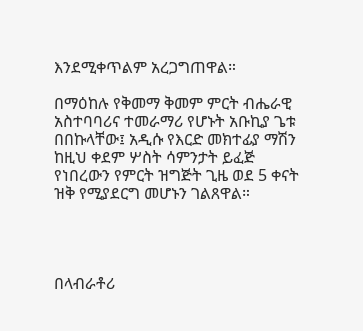እንደሚቀጥልም አረጋግጠዋል።

በማዕከሉ የቅመማ ቅመም ምርት ብሔራዊ አስተባባሪና ተመራማሪ የሆኑት አቡኪያ ጌቱ በበኩላቸው፤ አዲሱ የእርድ መክተፊያ ማሽን ከዚህ ቀደም ሦስት ሳምንታት ይፈጅ የነበረውን የምርት ዝግጅት ጊዜ ወደ 5 ቀናት ዝቅ የሚያደርግ መሆኑን ገልጸዋል።




በላብራቶሪ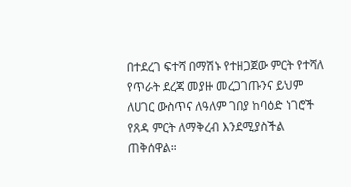በተደረገ ፍተሻ በማሽኑ የተዘጋጀው ምርት የተሻለ የጥራት ደረጃ መያዙ መረጋገጡንና ይህም ለሀገር ውስጥና ለዓለም ገበያ ከባዕድ ነገሮች የጸዳ ምርት ለማቅረብ እንደሚያስችል ጠቅሰዋል።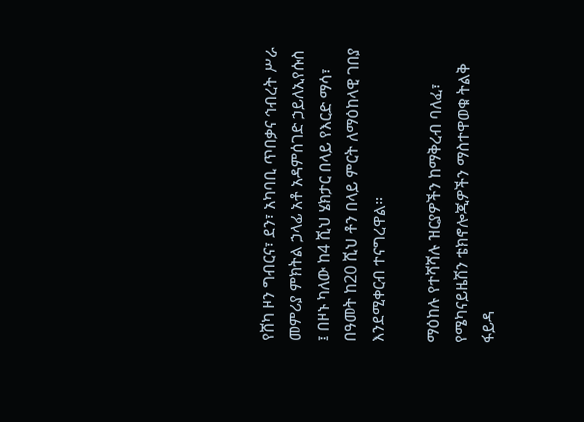የሸካ ዞን ግብርና፣ ደን፣ አካባቢ ጥበቃና ኅብረት ሥራ መምሪያ ምክትል ኃላፊ አቶ አዳምሰገድ ኃይለኢየሱስ ፤ በዞኑ ካለው ከ4 ሺህ ሄክታር በላይ የእርድ ማሳ፣ በዓመት ከ20 ሺህ ቶን በላይ ምርት ለማዕከላዊ ገበያ እንደሚቀርብ ተናግረዋል።

ማዕከሉ የተሻሻሉ ዝርያዎችን ከማቅረብ ባለፈ፣ የሜካናይዜሽን ቴክኖሎጂዎችን ማስተዋወቁ ትልቅ ፋይዳ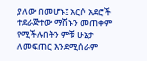ያለው በመሆኑ፤ አርሶ አደሮች ተደራጅተው ማሽኑን መጠቀም የሚችሉበትን ምቹ ሁኔታ ለመፍጠር እንደሚሰራም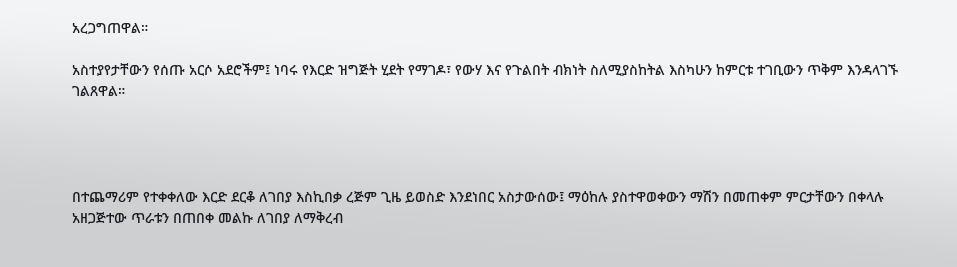አረጋግጠዋል።

አስተያየታቸውን የሰጡ አርሶ አደሮችም፤ ነባሩ የእርድ ዝግጅት ሂደት የማገዶ፣ የውሃ እና የጉልበት ብክነት ስለሚያስከትል እስካሁን ከምርቱ ተገቢውን ጥቅም እንዳላገኙ ገልጸዋል።




በተጨማሪም የተቀቀለው እርድ ደርቆ ለገበያ እስኪበቃ ረጅም ጊዜ ይወስድ እንደነበር አስታውሰው፤ ማዕከሉ ያስተዋወቀውን ማሽን በመጠቀም ምርታቸውን በቀላሉ አዘጋጅተው ጥራቱን በጠበቀ መልኩ ለገበያ ለማቅረብ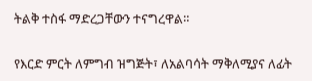ትልቅ ተስፋ ማድረጋቸውን ተናግረዋል።

የእርድ ምርት ለምግብ ዝግጅት፣ ለአልባሳት ማቅለሚያና ለፊት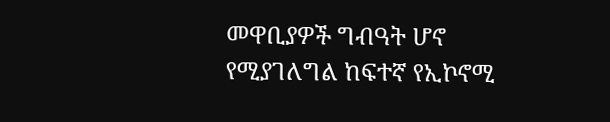መዋቢያዎች ግብዓት ሆኖ የሚያገለግል ከፍተኛ የኢኮኖሚ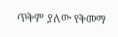ጥቅም ያለው የቅመማ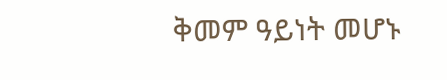ቅመም ዓይነት መሆኑ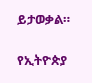ይታወቃል።

የኢትዮጵያ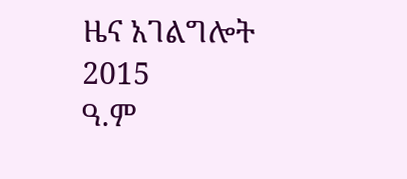ዜና አገልግሎት
2015
ዓ.ም